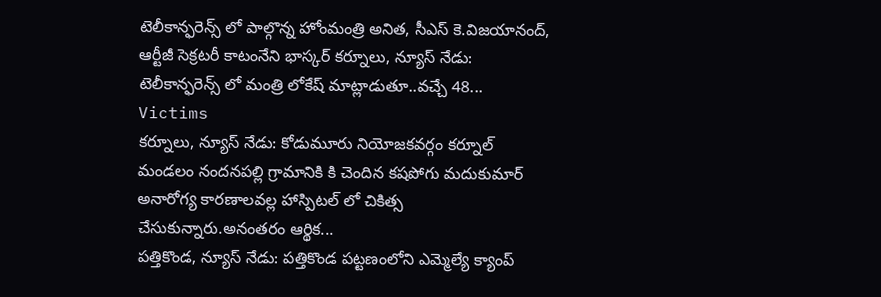టెలీకాన్ఫరెన్స్ లో పాల్గొన్న హోంమంత్రి అనిత, సీఎస్ కె.విజయానంద్, ఆర్టీజీ సెక్రటరీ కాటంనేని భాస్కర్ కర్నూలు, న్యూస్ నేడు: టెలీకాన్ఫరెన్స్ లో మంత్రి లోకేష్ మాట్లాడుతూ..వచ్చే 48...
Victims
కర్నూలు, న్యూస్ నేడు: కోడుమూరు నియోజకవర్గం కర్నూల్ మండలం నందనపల్లి గ్రామానికి కి చెందిన కషపోగు మదుకుమార్ అనారోగ్య కారణాలవల్ల హాస్పిటల్ లో చికిత్స చేసుకున్నారు.అనంతరం ఆర్థిక...
పత్తికొండ, న్యూస్ నేడు: పత్తికొండ పట్టణంలోని ఎమ్మెల్యే క్యాంప్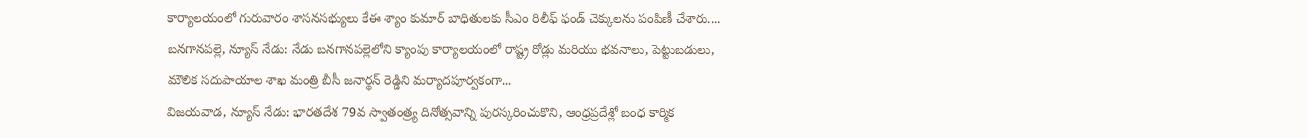కార్యాలయంలో గురువారం శాసనసభ్యులు కేఈ శ్యాం కుమార్ బాధితులకు సీఎం రిలీఫ్ ఫండ్ చెక్కులను పంపిణీ చేశారు....
బనగానపల్లె, న్యూస్ నేడు: నేడు బనగానపల్లెలోని క్యాంపు కార్యాలయంలో రాష్ట్ర రోడ్లు మరియు భవనాలు, పెట్టుబడులు, మౌలిక సదుపాయాల శాఖ మంత్రి బీసీ జనార్థన్ రెడ్డిని మర్యాదపూర్వకంగా...
విజయవాడ, న్యూస్ నేడు: భారతదేశ 79వ స్వాతంత్ర్య దినోత్సవాన్ని పురస్కరించుకొని, ఆంధ్రప్రదేశ్లో బంధ కార్మిక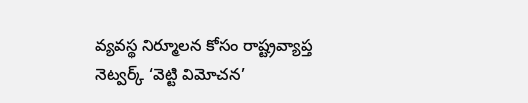వ్యవస్థ నిర్మూలన కోసం రాష్ట్రవ్యాప్త నెట్వర్క్ ‘వెట్టి విమోచన’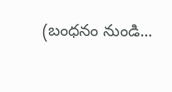(బంధనం నుండి...